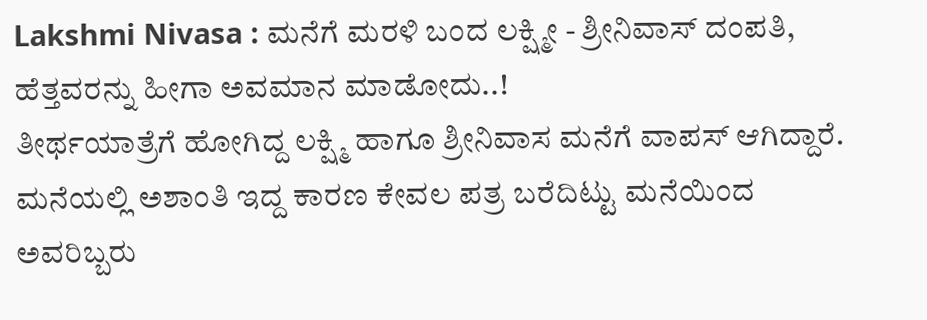Lakshmi Nivasa : ಮನೆಗೆ ಮರಳಿ ಬಂದ ಲಕ್ಷ್ಮೀ - ಶ್ರೀನಿವಾಸ್ ದಂಪತಿ, ಹೆತ್ತವರನ್ನು ಹೀಗಾ ಅವಮಾನ ಮಾಡೋದು..!
ತೀರ್ಥಯಾತ್ರೆಗೆ ಹೋಗಿದ್ದ ಲಕ್ಷ್ಮಿ ಹಾಗೂ ಶ್ರೀನಿವಾಸ ಮನೆಗೆ ವಾಪಸ್ ಆಗಿದ್ದಾರೆ. ಮನೆಯಲ್ಲಿ ಅಶಾಂತಿ ಇದ್ದ ಕಾರಣ ಕೇವಲ ಪತ್ರ ಬರೆದಿಟ್ಟು ಮನೆಯಿಂದ ಅವರಿಬ್ಬರು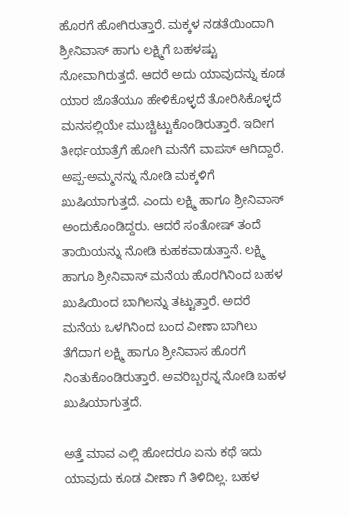ಹೊರಗೆ ಹೋಗಿರುತ್ತಾರೆ. ಮಕ್ಕಳ ನಡತೆಯಿಂದಾಗಿ ಶ್ರೀನಿವಾಸ್ ಹಾಗು ಲಕ್ಷ್ಮಿಗೆ ಬಹಳಷ್ಟು ನೋವಾಗಿರುತ್ತದೆ. ಆದರೆ ಅದು ಯಾವುದನ್ನು ಕೂಡ ಯಾರ ಜೊತೆಯೂ ಹೇಳಿಕೊಳ್ಳದೆ ತೋರಿಸಿಕೊಳ್ಳದೆ ಮನಸಲ್ಲಿಯೇ ಮುಚ್ಚಿಟ್ಟುಕೊಂಡಿರುತ್ತಾರೆ. ಇದೀಗ ತೀರ್ಥಯಾತ್ರೆಗೆ ಹೋಗಿ ಮನೆಗೆ ವಾಪಸ್ ಆಗಿದ್ದಾರೆ.
ಅಪ್ಪ-ಅಮ್ಮನನ್ನು ನೋಡಿ ಮಕ್ಕಳಿಗೆ ಖುಷಿಯಾಗುತ್ತದೆ. ಎಂದು ಲಕ್ಷ್ಮಿ ಹಾಗೂ ಶ್ರೀನಿವಾಸ್ ಅಂದುಕೊಂಡಿದ್ದರು. ಆದರೆ ಸಂತೋಷ್ ತಂದೆ ತಾಯಿಯನ್ನು ನೋಡಿ ಕುಹಕವಾಡುತ್ತಾನೆ. ಲಕ್ಷ್ಮಿ ಹಾಗೂ ಶ್ರೀನಿವಾಸ್ ಮನೆಯ ಹೊರಗಿನಿಂದ ಬಹಳ ಖುಷಿಯಿಂದ ಬಾಗಿಲನ್ನು ತಟ್ಟುತ್ತಾರೆ. ಅದರೆ ಮನೆಯ ಒಳಗಿನಿಂದ ಬಂದ ವೀಣಾ ಬಾಗಿಲು ತೆಗೆದಾಗ ಲಕ್ಷ್ಮಿ ಹಾಗೂ ಶ್ರೀನಿವಾಸ ಹೊರಗೆ ನಿಂತುಕೊಂಡಿರುತ್ತಾರೆ. ಅವರಿಬ್ಬರನ್ನ ನೋಡಿ ಬಹಳ ಖುಷಿಯಾಗುತ್ತದೆ.

ಅತ್ತೆ ಮಾವ ಎಲ್ಲಿ ಹೋದರೂ ಏನು ಕಥೆ ಇದು ಯಾವುದು ಕೂಡ ವೀಣಾ ಗೆ ತಿಳಿದಿಲ್ಲ. ಬಹಳ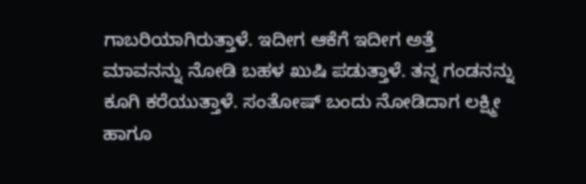ಗಾಬರಿಯಾಗಿರುತ್ತಾಳೆ. ಇದೀಗ ಆಕೆಗೆ ಇದೀಗ ಅತ್ತೆ ಮಾವನನ್ನು ನೋಡಿ ಬಹಳ ಖುಷಿ ಪಡುತ್ತಾಳೆ. ತನ್ನ ಗಂಡನನ್ನು ಕೂಗಿ ಕರೆಯುತ್ತಾಳೆ. ಸಂತೋಷ್ ಬಂದು ನೋಡಿದಾಗ ಲಕ್ಷ್ಮೀ ಹಾಗೂ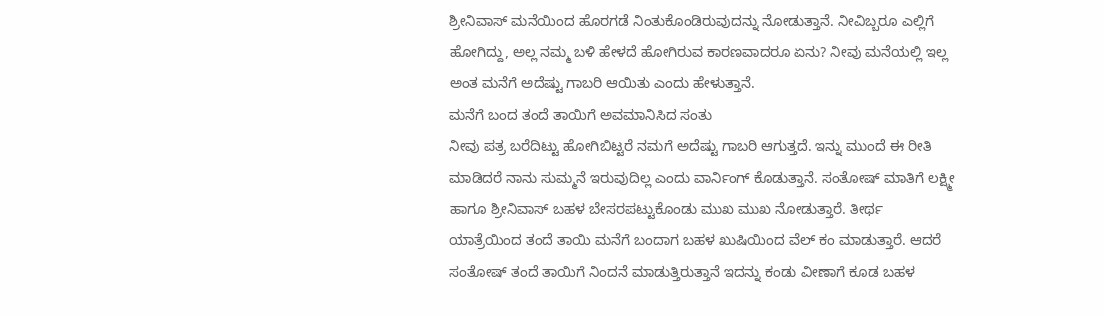ಶ್ರೀನಿವಾಸ್ ಮನೆಯಿಂದ ಹೊರಗಡೆ ನಿಂತುಕೊಂಡಿರುವುದನ್ನು ನೋಡುತ್ತಾನೆ. ನೀವಿಬ್ಬರೂ ಎಲ್ಲಿಗೆ ಹೋಗಿದ್ದು, ಅಲ್ಲ ನಮ್ಮ ಬಳಿ ಹೇಳದೆ ಹೋಗಿರುವ ಕಾರಣವಾದರೂ ಏನು? ನೀವು ಮನೆಯಲ್ಲಿ ಇಲ್ಲ ಅಂತ ಮನೆಗೆ ಅದೆಷ್ಟು ಗಾಬರಿ ಆಯಿತು ಎಂದು ಹೇಳುತ್ತಾನೆ.
ಮನೆಗೆ ಬಂದ ತಂದೆ ತಾಯಿಗೆ ಅವಮಾನಿಸಿದ ಸಂತು
ನೀವು ಪತ್ರ ಬರೆದಿಟ್ಟು ಹೋಗಿಬಿಟ್ಟರೆ ನಮಗೆ ಅದೆಷ್ಟು ಗಾಬರಿ ಆಗುತ್ತದೆ. ಇನ್ನು ಮುಂದೆ ಈ ರೀತಿ ಮಾಡಿದರೆ ನಾನು ಸುಮ್ಮನೆ ಇರುವುದಿಲ್ಲ ಎಂದು ವಾರ್ನಿಂಗ್ ಕೊಡುತ್ತಾನೆ. ಸಂತೋಷ್ ಮಾತಿಗೆ ಲಕ್ಷ್ಮೀ ಹಾಗೂ ಶ್ರೀನಿವಾಸ್ ಬಹಳ ಬೇಸರಪಟ್ಟುಕೊಂಡು ಮುಖ ಮುಖ ನೋಡುತ್ತಾರೆ. ತೀರ್ಥ ಯಾತ್ರೆಯಿಂದ ತಂದೆ ತಾಯಿ ಮನೆಗೆ ಬಂದಾಗ ಬಹಳ ಖುಷಿಯಿಂದ ವೆಲ್ ಕಂ ಮಾಡುತ್ತಾರೆ. ಆದರೆ ಸಂತೋಷ್ ತಂದೆ ತಾಯಿಗೆ ನಿಂದನೆ ಮಾಡುತ್ತಿರುತ್ತಾನೆ ಇದನ್ನು ಕಂಡು ವೀಣಾಗೆ ಕೂಡ ಬಹಳ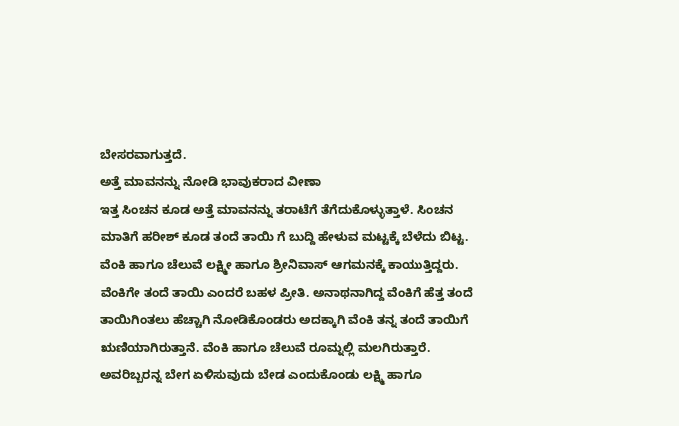ಬೇಸರವಾಗುತ್ತದೆ.
ಅತ್ತೆ ಮಾವನನ್ನು ನೋಡಿ ಭಾವುಕರಾದ ವೀಣಾ
ಇತ್ತ ಸಿಂಚನ ಕೂಡ ಅತ್ತೆ ಮಾವನನ್ನು ತರಾಟೆಗೆ ತೆಗೆದುಕೊಳ್ಳುತ್ತಾಳೆ. ಸಿಂಚನ ಮಾತಿಗೆ ಹರೀಶ್ ಕೂಡ ತಂದೆ ತಾಯಿ ಗೆ ಬುದ್ದಿ ಹೇಳುವ ಮಟ್ಟಕ್ಕೆ ಬೆಳೆದು ಬಿಟ್ಟ. ವೆಂಕಿ ಹಾಗೂ ಚೆಲುವೆ ಲಕ್ಷ್ಮೀ ಹಾಗೂ ಶ್ರೀನಿವಾಸ್ ಆಗಮನಕ್ಕೆ ಕಾಯುತ್ತಿದ್ದರು. ವೆಂಕಿಗೇ ತಂದೆ ತಾಯಿ ಎಂದರೆ ಬಹಳ ಪ್ರೀತಿ. ಅನಾಥನಾಗಿದ್ದ ವೆಂಕಿಗೆ ಹೆತ್ತ ತಂದೆ ತಾಯಿಗಿಂತಲು ಹೆಚ್ಚಾಗಿ ನೋಡಿಕೊಂಡರು ಅದಕ್ಕಾಗಿ ವೆಂಕಿ ತನ್ನ ತಂದೆ ತಾಯಿಗೆ ಋಣಿಯಾಗಿರುತ್ತಾನೆ. ವೆಂಕಿ ಹಾಗೂ ಚೆಲುವೆ ರೂಮ್ನಲ್ಲಿ ಮಲಗಿರುತ್ತಾರೆ. ಅವರಿಬ್ಬರನ್ನ ಬೇಗ ಏಳಿಸುವುದು ಬೇಡ ಎಂದುಕೊಂಡು ಲಕ್ಷ್ಮಿ ಹಾಗೂ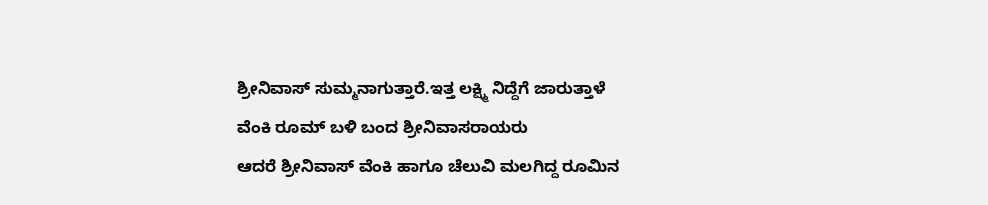ಶ್ರೀನಿವಾಸ್ ಸುಮ್ಮನಾಗುತ್ತಾರೆ.ಇತ್ತ ಲಕ್ಷ್ಮಿ ನಿದ್ದೆಗೆ ಜಾರುತ್ತಾಳೆ
ವೆಂಕಿ ರೂಮ್ ಬಳಿ ಬಂದ ಶ್ರೀನಿವಾಸರಾಯರು
ಆದರೆ ಶ್ರೀನಿವಾಸ್ ವೆಂಕಿ ಹಾಗೂ ಚೆಲುವಿ ಮಲಗಿದ್ದ ರೂಮಿನ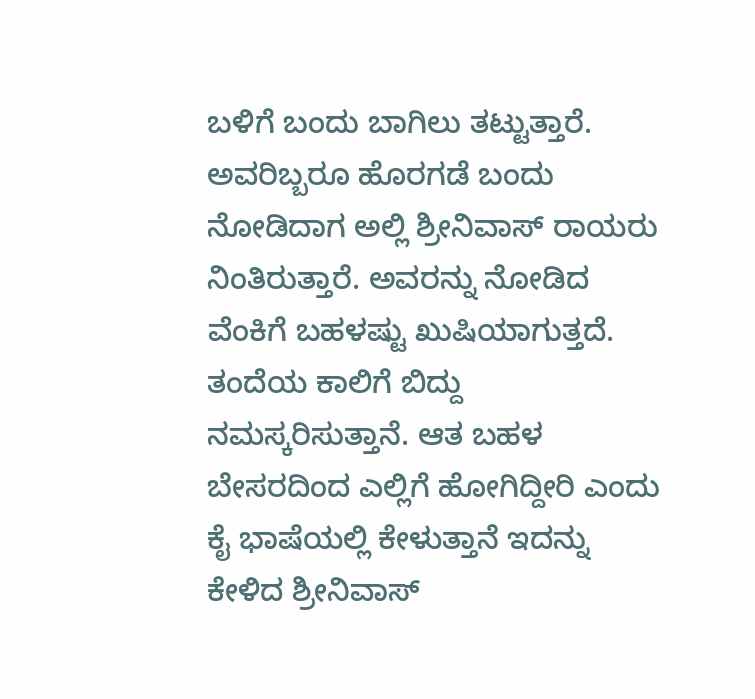ಬಳಿಗೆ ಬಂದು ಬಾಗಿಲು ತಟ್ಟುತ್ತಾರೆ. ಅವರಿಬ್ಬರೂ ಹೊರಗಡೆ ಬಂದು ನೋಡಿದಾಗ ಅಲ್ಲಿ ಶ್ರೀನಿವಾಸ್ ರಾಯರು ನಿಂತಿರುತ್ತಾರೆ. ಅವರನ್ನು ನೋಡಿದ ವೆಂಕಿಗೆ ಬಹಳಷ್ಟು ಖುಷಿಯಾಗುತ್ತದೆ. ತಂದೆಯ ಕಾಲಿಗೆ ಬಿದ್ದು ನಮಸ್ಕರಿಸುತ್ತಾನೆ. ಆತ ಬಹಳ ಬೇಸರದಿಂದ ಎಲ್ಲಿಗೆ ಹೋಗಿದ್ದೀರಿ ಎಂದು ಕೈ ಭಾಷೆಯಲ್ಲಿ ಕೇಳುತ್ತಾನೆ ಇದನ್ನು ಕೇಳಿದ ಶ್ರೀನಿವಾಸ್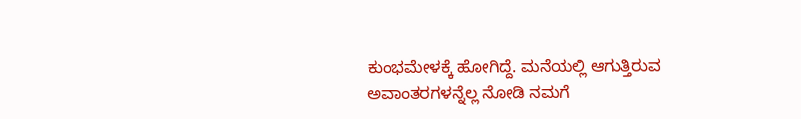ಕುಂಭಮೇಳಕ್ಕೆ ಹೋಗಿದ್ದೆ. ಮನೆಯಲ್ಲಿ ಆಗುತ್ತಿರುವ ಅವಾಂತರಗಳನ್ನೆಲ್ಲ ನೋಡಿ ನಮಗೆ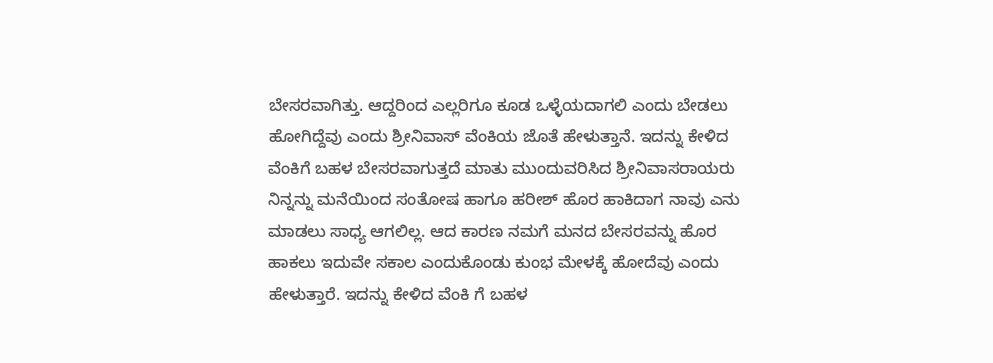ಬೇಸರವಾಗಿತ್ತು. ಆದ್ದರಿಂದ ಎಲ್ಲರಿಗೂ ಕೂಡ ಒಳ್ಳೆಯದಾಗಲಿ ಎಂದು ಬೇಡಲು ಹೋಗಿದ್ದೆವು ಎಂದು ಶ್ರೀನಿವಾಸ್ ವೆಂಕಿಯ ಜೊತೆ ಹೇಳುತ್ತಾನೆ. ಇದನ್ನು ಕೇಳಿದ ವೆಂಕಿಗೆ ಬಹಳ ಬೇಸರವಾಗುತ್ತದೆ ಮಾತು ಮುಂದುವರಿಸಿದ ಶ್ರೀನಿವಾಸರಾಯರು ನಿನ್ನನ್ನು ಮನೆಯಿಂದ ಸಂತೋಷ ಹಾಗೂ ಹರೀಶ್ ಹೊರ ಹಾಕಿದಾಗ ನಾವು ಎನು ಮಾಡಲು ಸಾಧ್ಯ ಆಗಲಿಲ್ಲ. ಆದ ಕಾರಣ ನಮಗೆ ಮನದ ಬೇಸರವನ್ನು ಹೊರ ಹಾಕಲು ಇದುವೇ ಸಕಾಲ ಎಂದುಕೊಂಡು ಕುಂಭ ಮೇಳಕ್ಕೆ ಹೋದೆವು ಎಂದು ಹೇಳುತ್ತಾರೆ. ಇದನ್ನು ಕೇಳಿದ ವೆಂಕಿ ಗೆ ಬಹಳ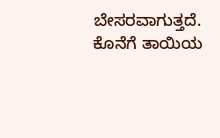ಬೇಸರವಾಗುತ್ತದೆ. ಕೊನೆಗೆ ತಾಯಿಯ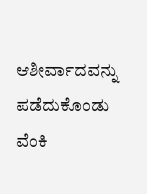ಆಶೀರ್ವಾದವನ್ನು ಪಡೆದುಕೊಂಡು ವೆಂಕಿ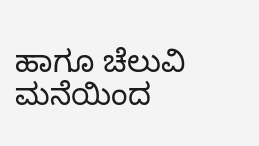ಹಾಗೂ ಚೆಲುವಿ ಮನೆಯಿಂದ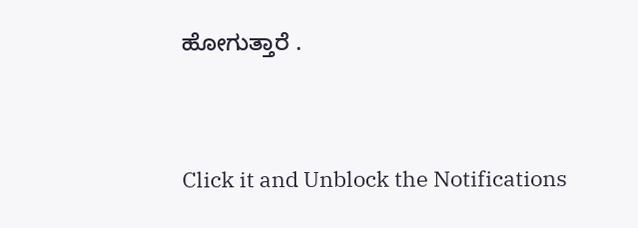ಹೋಗುತ್ತಾರೆ .


Click it and Unblock the Notifications